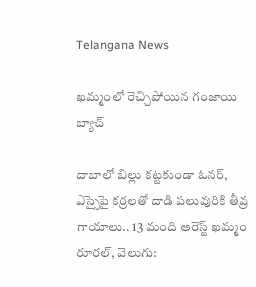Telangana News

ఖమ్మంలో రెచ్చిపోయిన గంజాయి బ్యాచ్

దాబాలో బిల్లు కట్టకుండా ఓనర్, ఎస్సైపై కర్రలతో దాడి పలువురికి తీవ్ర గాయాలు.. 13 మంది అరెస్ట్ ఖమ్మం రూరల్, వెలుగు: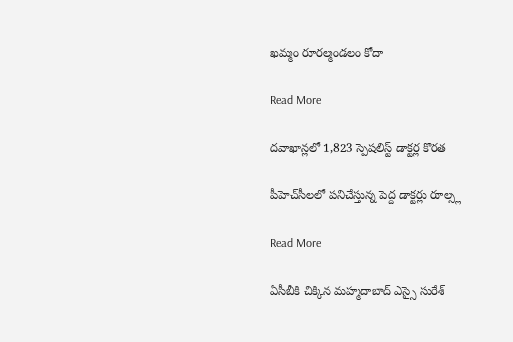ఖమ్మం రూరల్మండలం కోదా

Read More

దవాఖాన్లలో 1,823 స్పెషలిస్ట్ డాక్టర్ల కొరత

పీహెచ్‌‌‌‌‌‌‌‌‌‌‌‌‌‌‌‌సీలలో పనిచేస్తున్న పెద్ద డాక్టర్లు రూల్స్ల

Read More

ఏసీబీకి చిక్కిన మహ్మదాబాద్ ఎస్సై సురేశ్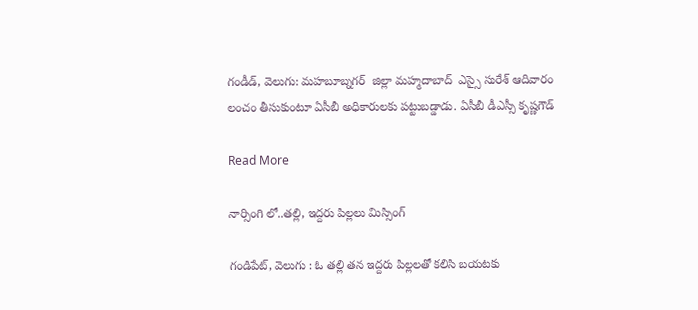గండీడ్, వెలుగు: మహబూబ్నగర్  జిల్లా మహ్మదాబాద్  ఎస్సై సురేశ్ ఆదివారం లంచం తీసుకుంటూ ఏసీబీ అధికారులకు పట్టుబడ్డాడు. ఏసీబీ డీఎస్సీ కృష్ణగౌడ్

Read More

నార్సింగి లో..తల్లి, ఇద్దరు పిల్లలు మిస్సింగ్‌‌‌‌

గండిపేట్, వెలుగు : ఓ తల్లి తన ఇద్దరు పిల్లలతో కలిసి బయటకు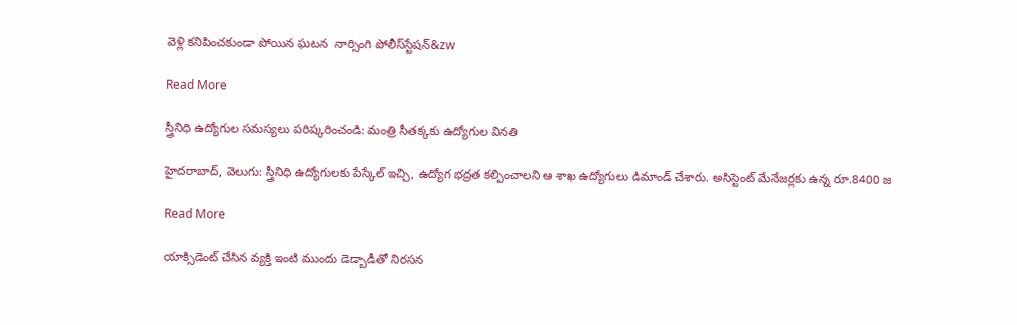వెళ్లి కనిపించకుండా పోయిన ఘటన  నార్సింగి పోలీస్‌‌‌‌స్టేషన్‌&zw

Read More

స్త్రీనిధి ఉద్యోగుల సమస్యలు పరిష్కరించండి: మంత్రి సీతక్కకు ఉద్యోగుల వినతి

హైదరాబాద్, వెలుగు: స్త్రీనిధి ఉద్యోగులకు పేస్కేల్ ఇచ్చి, ఉద్యోగ భద్రత కల్పించాలని ఆ శాఖ ఉద్యోగులు డిమాండ్ చేశారు. అసిస్టెంట్ మేనేజర్లకు ఉన్న రూ.8400 జ

Read More

యాక్సిడెంట్ చేసిన వ్యక్తి ఇంటి ముందు డెడ్బాడీతో నిరసన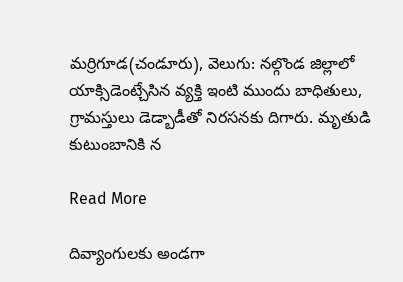మర్రిగూడ(చండూరు), వెలుగు: నల్గొండ జిల్లాలో యాక్సిడెంట్చేసిన వ్యక్తి ఇంటి ముందు బాధితులు, గ్రామస్తులు డెడ్బాడీతో నిరసనకు దిగారు. మృతుడి కుటుంబానికి న

Read More

దివ్యాంగులకు అండగా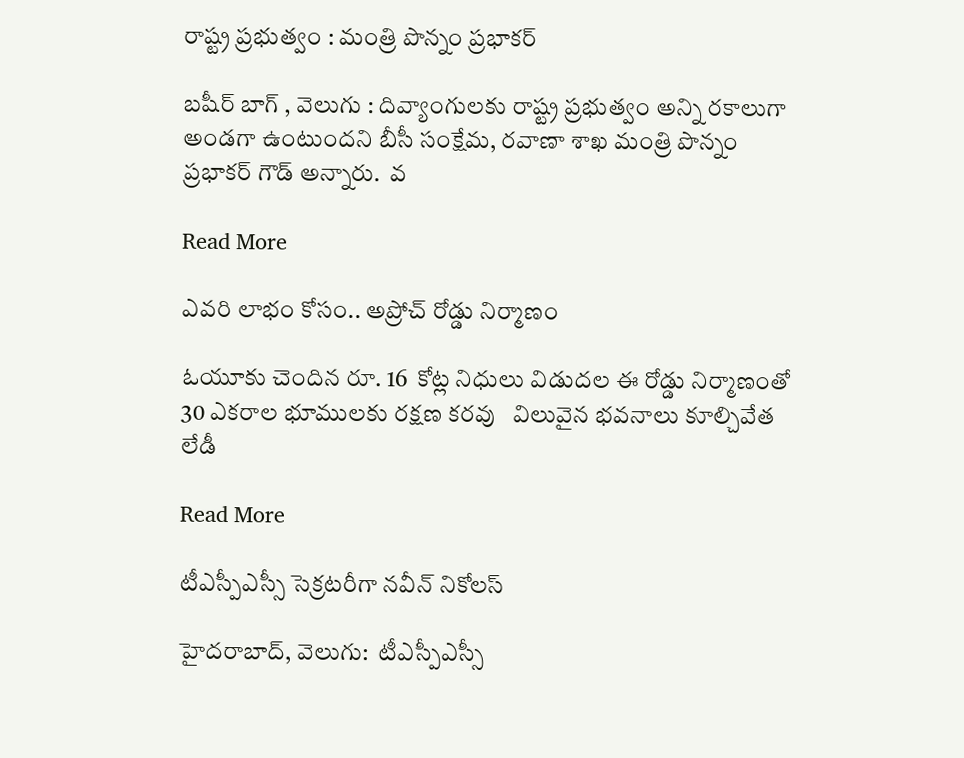రాష్ట్ర ప్రభుత్వం : మంత్రి పొన్నం ప్రభాకర్

బషీర్ బాగ్ , వెలుగు : దివ్యాంగులకు రాష్ట్ర ప్రభుత్వం అన్ని రకాలుగా అండగా ఉంటుందని బీసీ సంక్షేమ, రవాణా శాఖ మంత్రి పొన్నం ప్రభాకర్ గౌడ్ అన్నారు.  వ

Read More

ఎవరి లాభం కోసం.. అప్రోచ్‌‌‌‌ రోడ్డు నిర్మాణం

ఓయూకు చెందిన రూ. 16  కోట్ల నిధులు విడుదల ఈ రోడ్డు నిర్మాణంతో 30 ఎకరాల భూములకు రక్షణ కరవు   విలువైన భవనాలు కూల్చివేత  లేడీ

Read More

టీఎస్పీఎస్సీ సెక్రటరీగా నవీన్ నికోలస్

హైదరాబాద్, వెలుగు:  టీఎస్పీఎస్సీ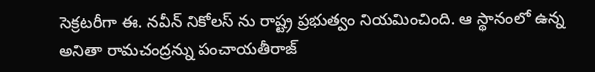సెక్రటరీగా ఈ. నవీన్ నికోలస్ ను రాష్ట్ర ప్రభుత్వం నియమించింది. ఆ స్థానంలో ఉన్న అనితా రామచంద్రన్ను పంచాయతీరాజ్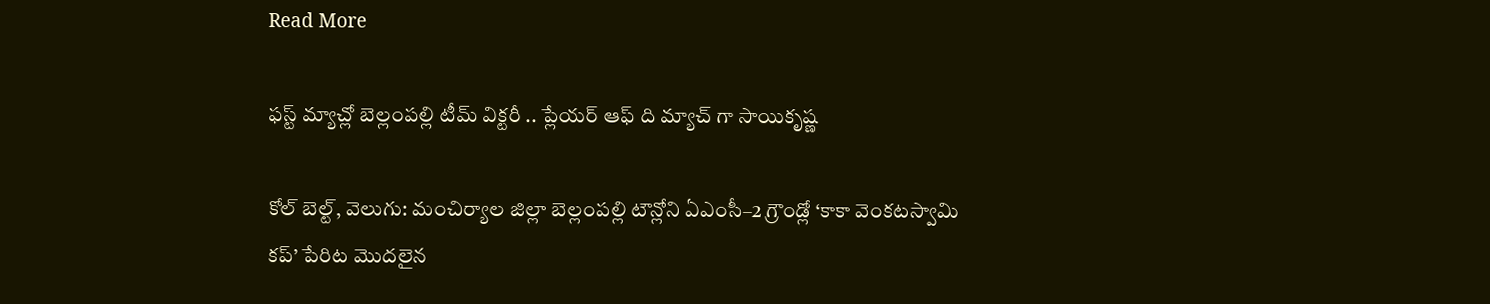Read More

ఫస్ట్ మ్యాచ్లో బెల్లంపల్లి టీమ్ విక్టరీ .. ప్లేయర్ ఆఫ్ ది మ్యాచ్ గా సాయికృష్ణ

కోల్ బెల్ట్, వెలుగు: మంచిర్యాల జిల్లా బెల్లంపల్లి టౌన్లోని ఏఎంసీ–2 గ్రౌండ్లో ‘కాకా వెంకటస్వామి కప్’ పేరిట మొదలైన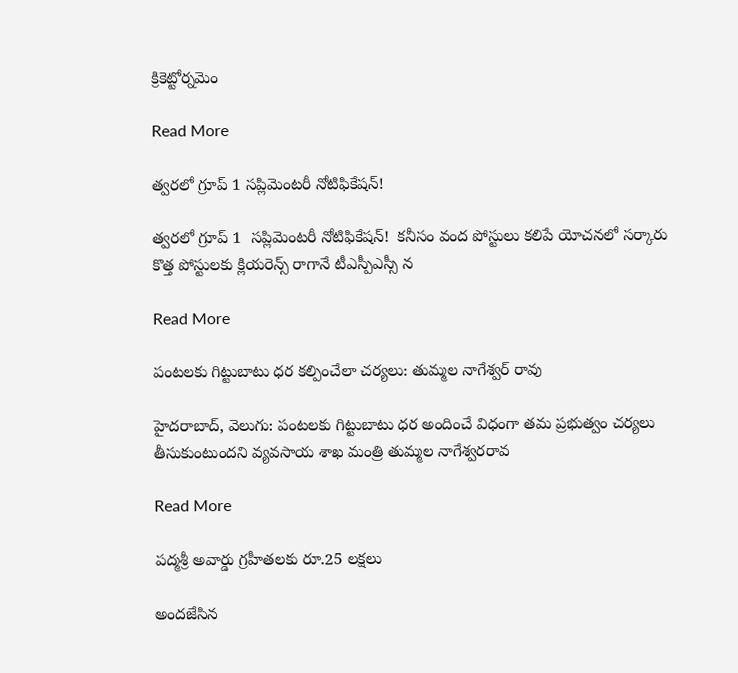క్రికెట్టోర్నమెం

Read More

త్వరలో గ్రూప్ 1 సప్లిమెంటరీ నోటిఫికేషన్!

త్వరలో గ్రూప్ 1  సప్లిమెంటరీ నోటిఫికేషన్!  కనీసం వంద పోస్టులు కలిపే యోచనలో సర్కారు కొత్త పోస్టులకు క్లియరెన్స్ రాగానే టీఎస్పీఎస్సీ న

Read More

పంటలకు గిట్టుబాటు ధర కల్పించేలా చర్యలు: తుమ్మల నాగేశ్వర్‌‌‌‌‌‌‌‌ రావు

హైదరాబాద్‌‌‌‌, వెలుగు: పంటలకు గిట్టుబాటు ధర అందించే విధంగా తమ ప్రభుత్వం చర్యలు తీసుకుంటుందని వ్యవసాయ శాఖ మంత్రి తుమ్మల నాగేశ్వరరావ

Read More

పద్మశ్రీ అవార్డు గ్రహీతలకు రూ.25 లక్షలు

అందజేసిన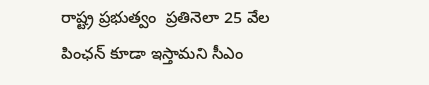రాష్ట్ర ప్రభుత్వం  ప్రతినెలా 25 వేల పింఛన్ కూడా ఇస్తామని సీఎం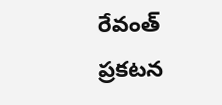రేవంత్ ప్రకటన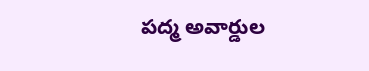పద్మ అవార్డుల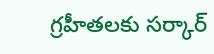గ్రహీతలకు సర్కార్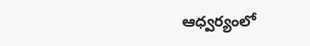ఆధ్వర్యంలో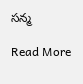సన్మ

Read More